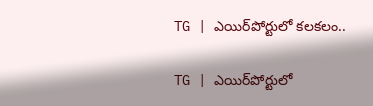TG | ఎయిర్‌పోర్టులో కలకలం..

TG | ఎయిర్‌పోర్టులో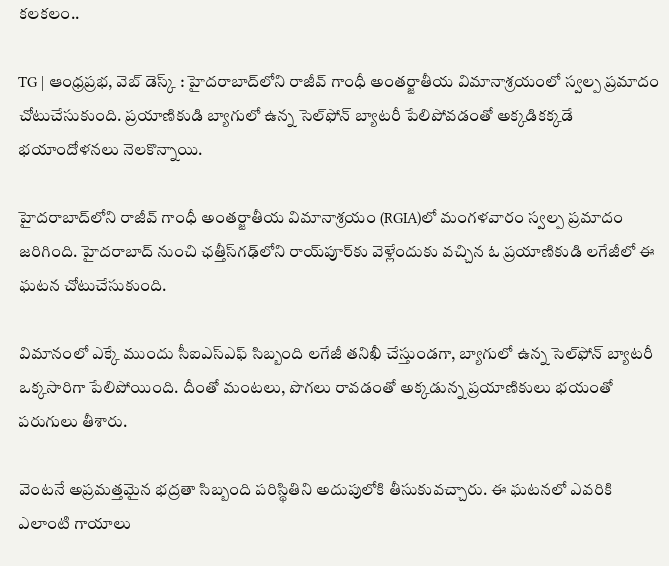కలకలం..

TG | ఆంధ్రప్రభ, వెబ్ డెస్క్ : హైదరాబాద్‌లోని రాజీవ్ గాంధీ అంతర్జాతీయ విమానాశ్రయంలో స్వల్ప ప్రమాదం చోటుచేసుకుంది. ప్రయాణికుడి బ్యాగులో ఉన్న సెల్‌ఫోన్ బ్యాటరీ పేలిపోవడంతో అక్కడికక్కడే భయాందోళనలు నెలకొన్నాయి.

హైదరాబాద్‌లోని రాజీవ్ గాంధీ అంతర్జాతీయ విమానాశ్రయం (RGIA)లో మంగళవారం స్వల్ప ప్రమాదం జరిగింది. హైదరాబాద్ నుంచి ఛత్తీస్‌గఢ్‌లోని రాయ్‌పూర్‌కు వెళ్లేందుకు వచ్చిన ఓ ప్రయాణికుడి లగేజీలో ఈ ఘటన చోటుచేసుకుంది.

విమానంలో ఎక్కే ముందు సీఐఎస్‌ఎఫ్ సిబ్బంది లగేజీ తనిఖీ చేస్తుండగా, బ్యాగులో ఉన్న సెల్‌ఫోన్ బ్యాటరీ ఒక్కసారిగా పేలిపోయింది. దీంతో మంటలు, పొగలు రావడంతో అక్కడున్న ప్రయాణికులు భయంతో పరుగులు తీశారు.

వెంటనే అప్రమత్తమైన భద్రతా సిబ్బంది పరిస్థితిని అదుపులోకి తీసుకువచ్చారు. ఈ ఘటనలో ఎవరికి ఎలాంటి గాయాలు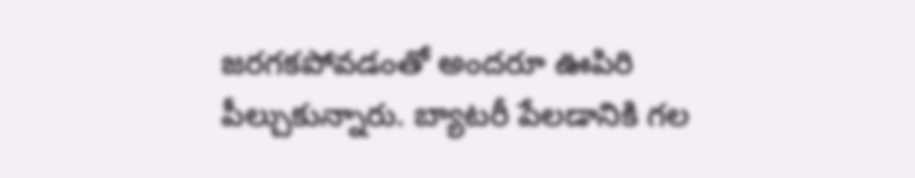జరగకపోవడంతో అందరూ ఊపిరి పీల్చుకున్నారు. బ్యాటరీ పేలడానికి గల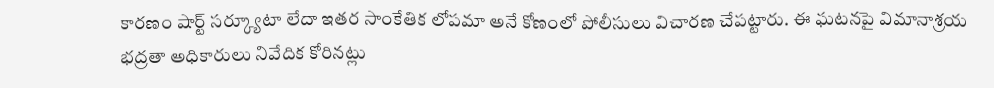కారణం షార్ట్ సర్క్యూటా లేదా ఇతర సాంకేతిక లోపమా అనే కోణంలో పోలీసులు విచారణ చేపట్టారు. ఈ ఘటనపై విమానాశ్రయ భద్రతా అధికారులు నివేదిక కోరినట్లు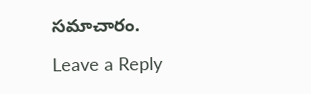సమాచారం.

Leave a Reply